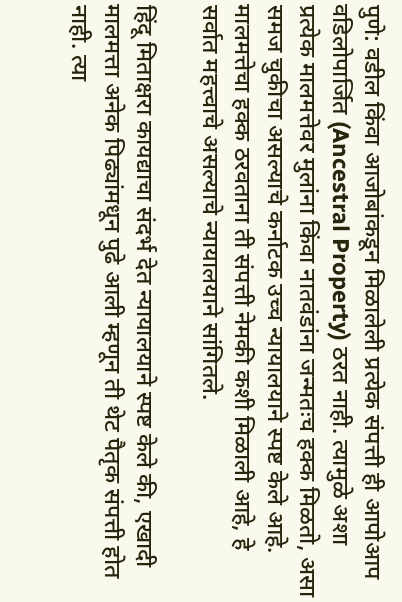पुणे: वडील किंवा आजोबांकडून मिळालेली प्रत्येक संपत्ती ही आपोआप वडिलोपार्जित (Ancestral Property) ठरत नाही. त्यामुळे अशा प्रत्येक मालमत्तेवर मुलांना किंवा नातवंडांना जन्मतःच हक्क मिळतो, असा समज चुकीचा असल्याचे कर्नाटक उच्च न्यायालयाने स्पष्ट केले आहे. मालमत्तेचा हक्क ठरवताना ती संपत्ती नेमकी कशी मिळाली आहे, हे सर्वात महत्त्वाचे असल्याचे न्यायालयाने सांगितले.

हिंदू मिताक्षरा कायद्याचा संदर्भ देत न्यायालयाने स्पष्ट केले की, एखादी मालमत्ता अनेक पिढ्यांमधून पुढे आली म्हणून ती थेट पैतृक संपत्ती होत नाही. त्या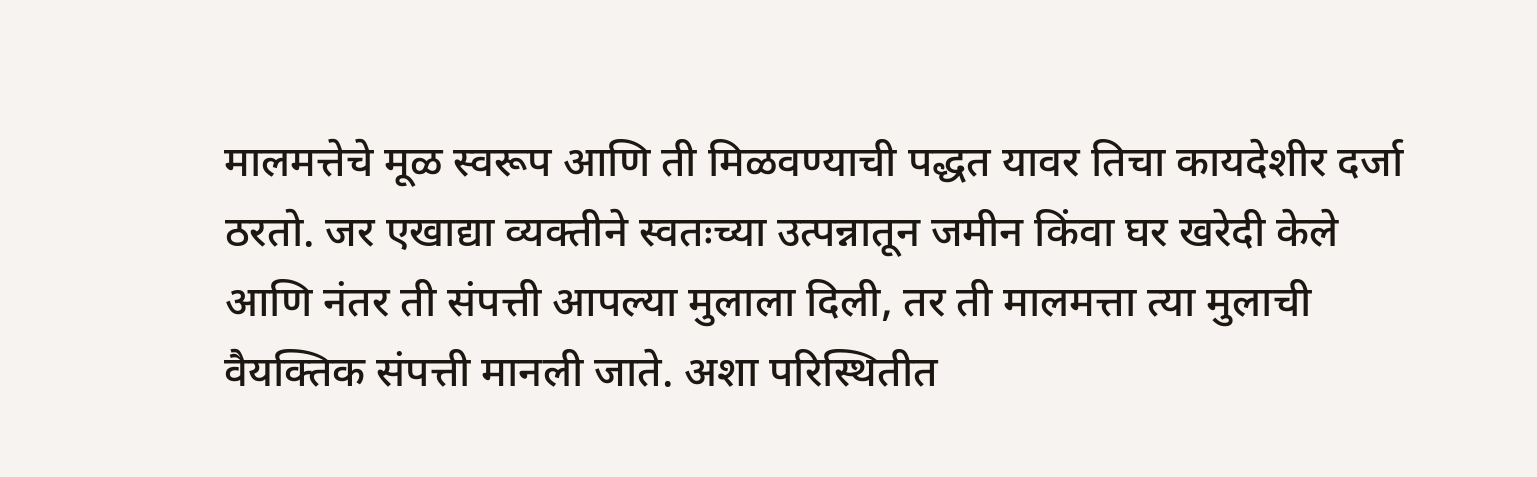मालमत्तेचे मूळ स्वरूप आणि ती मिळवण्याची पद्धत यावर तिचा कायदेशीर दर्जा ठरतो. जर एखाद्या व्यक्तीने स्वतःच्या उत्पन्नातून जमीन किंवा घर खरेदी केले आणि नंतर ती संपत्ती आपल्या मुलाला दिली, तर ती मालमत्ता त्या मुलाची वैयक्तिक संपत्ती मानली जाते. अशा परिस्थितीत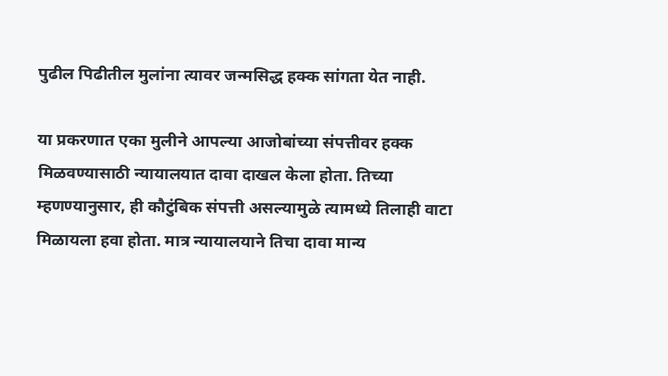पुढील पिढीतील मुलांना त्यावर जन्मसिद्ध हक्क सांगता येत नाही.

या प्रकरणात एका मुलीने आपल्या आजोबांच्या संपत्तीवर हक्क मिळवण्यासाठी न्यायालयात दावा दाखल केला होता. तिच्या म्हणण्यानुसार, ही कौटुंबिक संपत्ती असल्यामुळे त्यामध्ये तिलाही वाटा मिळायला हवा होता. मात्र न्यायालयाने तिचा दावा मान्य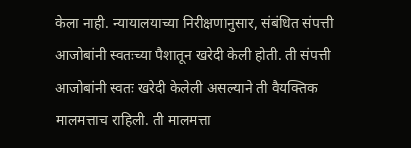केला नाही. न्यायालयाच्या निरीक्षणानुसार, संबंधित संपत्ती आजोबांनी स्वतःच्या पैशातून खरेदी केली होती. ती संपत्ती आजोबांनी स्वतः खरेदी केलेली असल्याने ती वैयक्तिक मालमत्ताच राहिली. ती मालमत्ता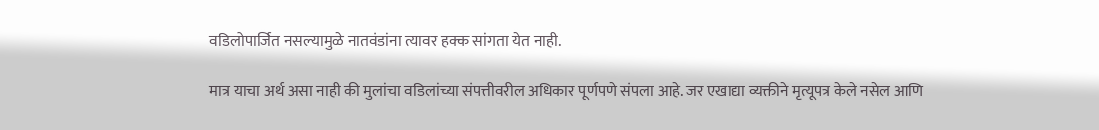वडिलोपार्जित नसल्यामुळे नातवंडांना त्यावर हक्क सांगता येत नाही.

मात्र याचा अर्थ असा नाही की मुलांचा वडिलांच्या संपत्तीवरील अधिकार पूर्णपणे संपला आहे. जर एखाद्या व्यक्तीने मृत्यूपत्र केले नसेल आणि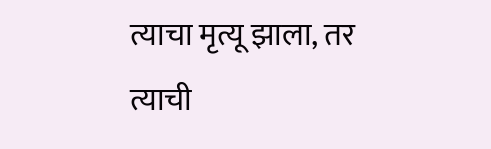त्याचा मृत्यू झाला, तर त्याची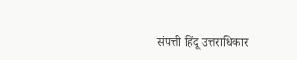संपत्ती हिंदू उत्तराधिकार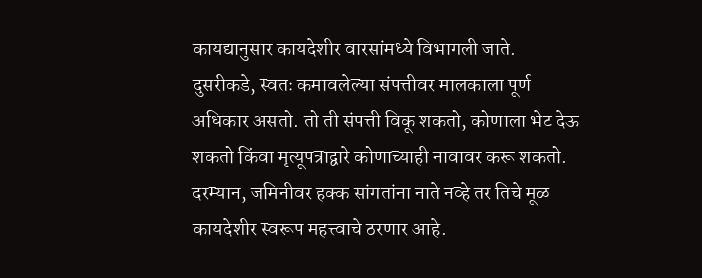कायद्यानुसार कायदेशीर वारसांमध्ये विभागली जाते.
दुसरीकडे, स्वतः कमावलेल्या संपत्तीवर मालकाला पूर्ण अधिकार असतो. तो ती संपत्ती विकू शकतो, कोणाला भेट देऊ शकतो किंवा मृत्यूपत्राद्वारे कोणाच्याही नावावर करू शकतो. दरम्यान, जमिनीवर हक्क सांगतांना नाते नव्हे तर तिचे मूळ कायदेशीर स्वरूप महत्त्वाचे ठरणार आहे.